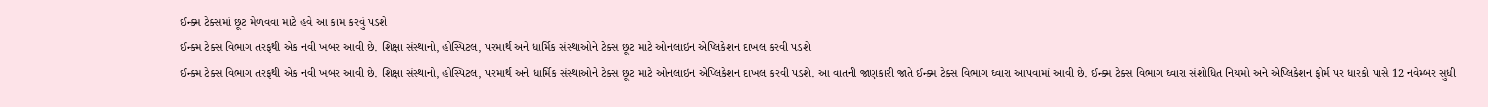ઈન્ક્મ ટેક્સમાં છૂટ મેળવવા માટે હવે આ કામ કરવું પડશે
ઈન્ક્મ ટેક્સ વિભાગ તરફથી એક નવી ખબર આવી છે. શિક્ષા સંસ્થાનો, હોસ્પિટલ, પરમાર્થ અને ધાર્મિક સંસ્થાઓને ટેક્સ છૂટ માટે ઓનલાઇન એપ્લિકેશન દાખલ કરવી પડશે
ઈન્ક્મ ટેક્સ વિભાગ તરફથી એક નવી ખબર આવી છે. શિક્ષા સંસ્થાનો, હોસ્પિટલ, પરમાર્થ અને ધાર્મિક સંસ્થાઓને ટેક્સ છૂટ માટે ઓનલાઇન એપ્લિકેશન દાખલ કરવી પડશે. આ વાતની જાણકારી જાતે ઈન્ક્મ ટેક્સ વિભાગ ઘ્વારા આપવામાં આવી છે. ઈન્ક્મ ટેક્સ વિભાગ ઘ્વારા સંશોધિત નિયમો અને એપ્લિકેશન ફોર્મ પર ધારકો પાસે 12 નવેમ્બર સુધી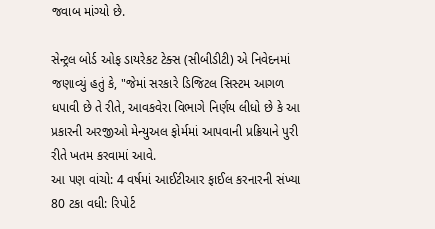જવાબ માંગ્યો છે.

સેન્ટ્રલ બોર્ડ ઓફ ડાયરેકટ ટેક્સ (સીબીડીટી) એ નિવેદનમાં જણાવ્યું હતું કે, "જેમાં સરકારે ડિજિટલ સિસ્ટમ આગળ ધપાવી છે તે રીતે, આવકવેરા વિભાગે નિર્ણય લીધો છે કે આ પ્રકારની અરજીઓ મેન્યુઅલ ફોર્મમાં આપવાની પ્રક્રિયાને પુરી રીતે ખતમ કરવામાં આવે.
આ પણ વાંચો: 4 વર્ષમાં આઈટીઆર ફાઈલ કરનારની સંખ્યા 80 ટકા વધી: રિપોર્ટ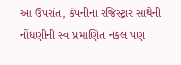આ ઉપરાંત, કંપનીના રજિસ્ટ્રાર સાથેની નોંધણીની સ્વ પ્રમાણિત નકલ પણ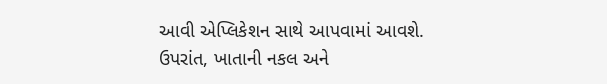આવી એપ્લિકેશન સાથે આપવામાં આવશે. ઉપરાંત, ખાતાની નકલ અને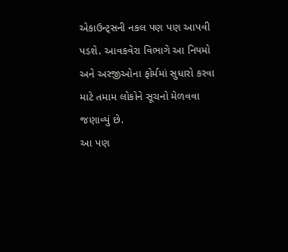એકાઉન્ટ્સની નકલ પણ પણ આપવી પડશે. આવકવેરા વિભાગે આ નિયમો અને અરજીઓના ફોર્મમાં સુધારો કરવા માટે તમામ લોકોને સૂચનો મેળવવા જણાવ્યું છે.
આ પણ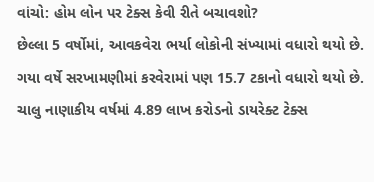વાંચો: હોમ લોન પર ટેક્સ કેવી રીતે બચાવશો?
છેલ્લા 5 વર્ષોમાં, આવકવેરા ભર્યા લોકોની સંખ્યામાં વધારો થયો છે. ગયા વર્ષે સરખામણીમાં કરવેરામાં પણ 15.7 ટકાનો વધારો થયો છે. ચાલુ નાણાકીય વર્ષમાં 4.89 લાખ કરોડનો ડાયરેક્ટ ટેક્સ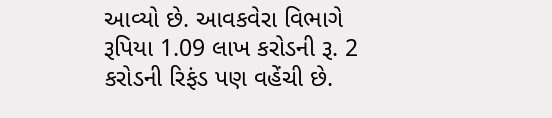આવ્યો છે. આવકવેરા વિભાગે રૂપિયા 1.09 લાખ કરોડની રૂ. 2 કરોડની રિફંડ પણ વહેંચી છે.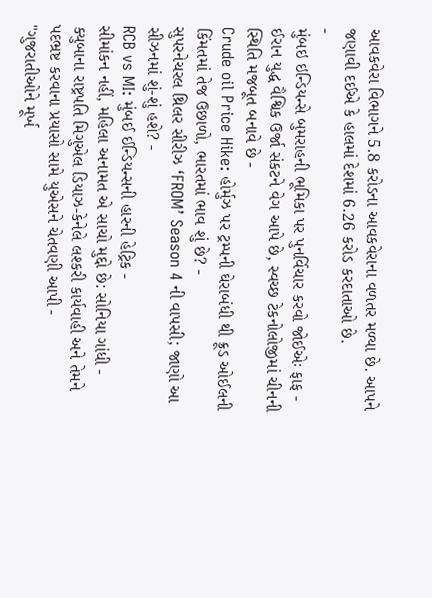આવકવેરા વિભાગને 5.8 કરોડના આવકવેરાના વળતર મળ્યા છે. આપને જણાવી દઈએ કે હાલમાં દેશમાં 6.26 કરોડ કરદાતાઓ છે.
-
મુંબઇ ઇન્ડિયન્સે બુમરાહની ભૂમિકા પર પુનર્વિચાર કરવો જોઈએઃ ફાફ -
ઈરાન યુદ્ધ વૈશ્વિક ઉર્જા સંકટને વેગ આપે છે, સ્વચ્છ ટેકનોલોજીમાં ચીનની સ્થિતિ મજબૂત બનાવે છે -
Crude oil Price Hike: હોર્મુઝ પર ટ્રમ્પની ઘેરાબંધી થી ક્રૂડ ઓઈલની કિંમતમાં તેજ ઉછાળો, ભારતમાં ભાવ શું છે? -
સુપરનેચરલ થ્રિલર સીરીઝ ‘FROM’ Season 4 ની વાપસી; જાણો આ સીઝનમાં શું-શું હશે? -
RCB vs MI: મુંબઈ ઈન્ડિયન્સની હારની હેટ્રિક -
સીમાંકન નહીં, મહિલા અનામત એ સાચો મુદ્દો છે: સોનિયા ગાંધી -
ક્યુબાના રાષ્ટ્રપતિ મિગુએલ ડિયાઝ-કેનેલે લશ્કરી કાર્યવાહી અને તેમને પદભ્રષ્ટ કરવાના પ્રયાસો સામે યુએસને ચેતવણી આપી -
"ગુજરાતીઓને મૂર્ખ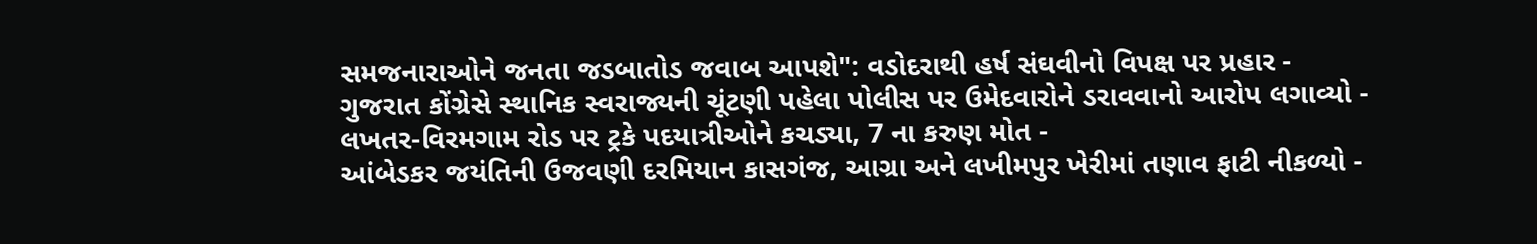સમજનારાઓને જનતા જડબાતોડ જવાબ આપશે": વડોદરાથી હર્ષ સંઘવીનો વિપક્ષ પર પ્રહાર -
ગુજરાત કોંગ્રેસે સ્થાનિક સ્વરાજ્યની ચૂંટણી પહેલા પોલીસ પર ઉમેદવારોને ડરાવવાનો આરોપ લગાવ્યો -
લખતર-વિરમગામ રોડ પર ટ્રકે પદયાત્રીઓને કચડ્યા, 7 ના કરુણ મોત -
આંબેડકર જયંતિની ઉજવણી દરમિયાન કાસગંજ, આગ્રા અને લખીમપુર ખેરીમાં તણાવ ફાટી નીકળ્યો -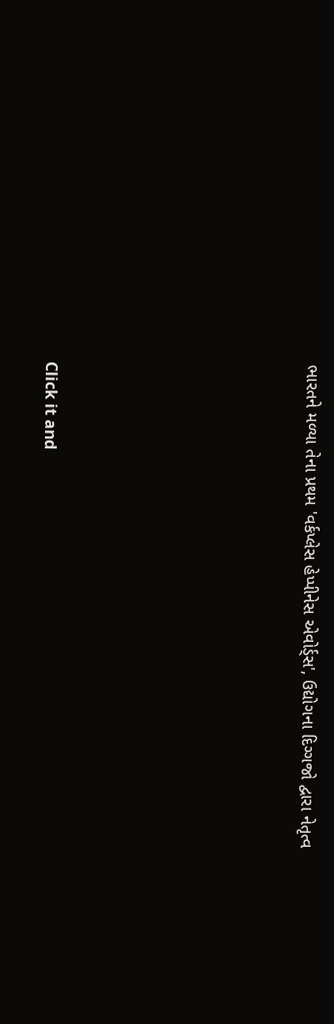ભારતને મળ્યા તેના પ્રથમ 'વર્કપ્લેસ હેપ્પીનેસ એવોર્ડ્સ', ઉદ્યોગના દિગ્ગજો દ્વારા નેતૃત્વ









Click it and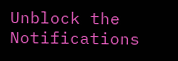Unblock the Notifications